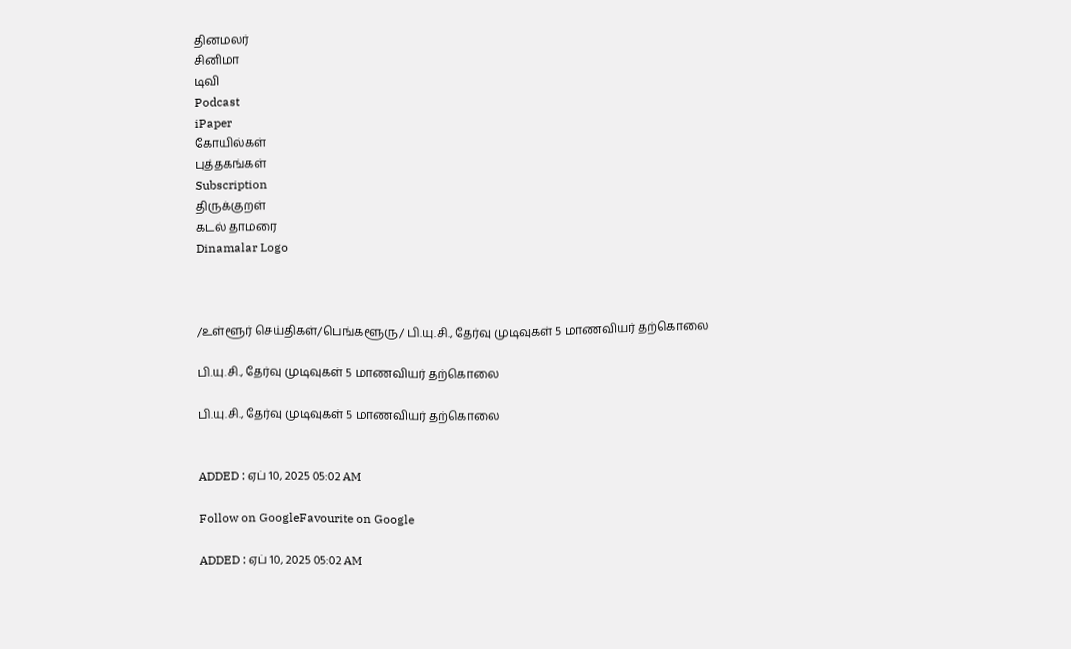தினமலர்
சினிமா
டிவி
Podcast
iPaper
கோயில்கள்
புத்தகங்கள்
Subscription
திருக்குறள்
கடல் தாமரை
Dinamalar Logo



/உள்ளூர் செய்திகள்/பெங்களூரு/ பி.யு.சி., தேர்வு முடிவுகள் 5 மாணவியர் தற்கொலை

பி.யு.சி., தேர்வு முடிவுகள் 5 மாணவியர் தற்கொலை

பி.யு.சி., தேர்வு முடிவுகள் 5 மாணவியர் தற்கொலை


ADDED : ஏப் 10, 2025 05:02 AM

Follow on GoogleFavourite on Google

ADDED : ஏப் 10, 2025 05:02 AM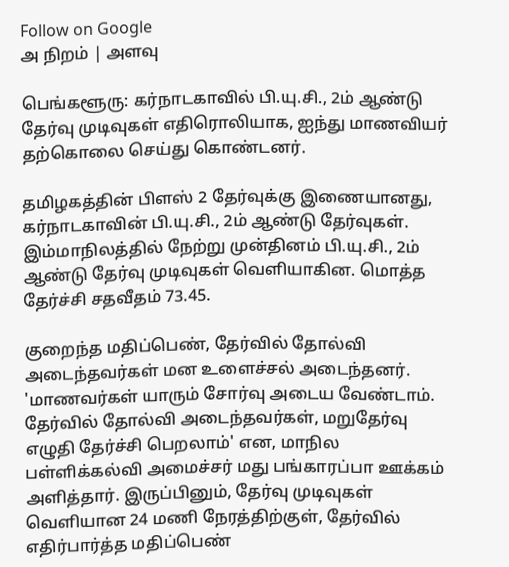Follow on Google
அ நிறம் | அளவு

பெங்களூரு: கர்நாடகாவில் பி.யு.சி., 2ம் ஆண்டு தேர்வு முடிவுகள் எதிரொலியாக, ஐந்து மாணவியர் தற்கொலை செய்து கொண்டனர்.

தமிழகத்தின் பிளஸ் 2 தேர்வுக்கு இணையானது, கர்நாடகாவின் பி.யு.சி., 2ம் ஆண்டு தேர்வுகள். இம்மாநிலத்தில் நேற்று முன்தினம் பி.யு.சி., 2ம் ஆண்டு தேர்வு முடிவுகள் வெளியாகின. மொத்த தேர்ச்சி சதவீதம் 73.45.

குறைந்த மதிப்பெண், தேர்வில் தோல்வி அடைந்தவர்கள் மன உளைச்சல் அடைந்தனர். 'மாணவர்கள் யாரும் சோர்வு அடைய வேண்டாம். தேர்வில் தோல்வி அடைந்தவர்கள், மறுதேர்வு எழுதி தேர்ச்சி பெறலாம்' என, மாநில பள்ளிக்கல்வி அமைச்சர் மது பங்காரப்பா ஊக்கம் அளித்தார். இருப்பினும், தேர்வு முடிவுகள் வெளியான 24 மணி நேரத்திற்குள், தேர்வில் எதிர்பார்த்த மதிப்பெண்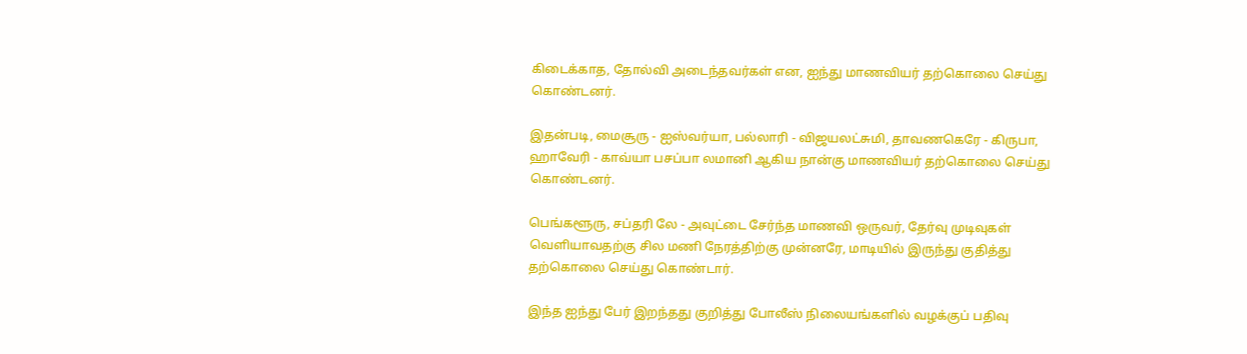கிடைக்காத, தோல்வி அடைந்தவர்கள் என, ஐந்து மாணவியர் தற்கொலை செய்து கொண்டனர்.

இதன்படி, மைசூரு - ஐஸ்வர்யா, பல்லாரி - விஜயலட்சுமி, தாவணகெரே - கிருபா, ஹாவேரி - காவ்யா பசப்பா லமானி ஆகிய நான்கு மாணவியர் தற்கொலை செய்து கொண்டனர்.

பெங்களூரு, சப்தரி லே - அவுட்டை சேர்ந்த மாணவி ஒருவர், தேர்வு முடிவுகள் வெளியாவதற்கு சில மணி நேரத்திற்கு முன்னரே, மாடியில் இருந்து குதித்து தற்கொலை செய்து கொண்டார்.

இந்த ஐந்து பேர் இறந்தது குறித்து போலீஸ் நிலையங்களில் வழக்குப் பதிவு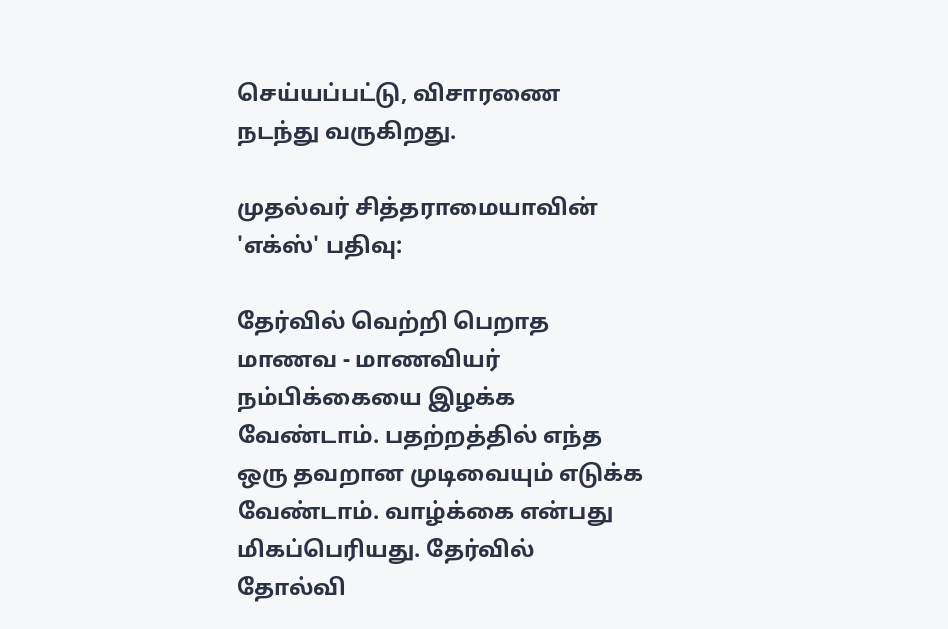செய்யப்பட்டு, விசாரணை நடந்து வருகிறது.

முதல்வர் சித்தராமையாவின் 'எக்ஸ்' பதிவு:

தேர்வில் வெற்றி பெறாத மாணவ - மாணவியர் நம்பிக்கையை இழக்க வேண்டாம். பதற்றத்தில் எந்த ஒரு தவறான முடிவையும் எடுக்க வேண்டாம். வாழ்க்கை என்பது மிகப்பெரியது. தேர்வில் தோல்வி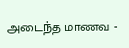அடைந்த மாணவ -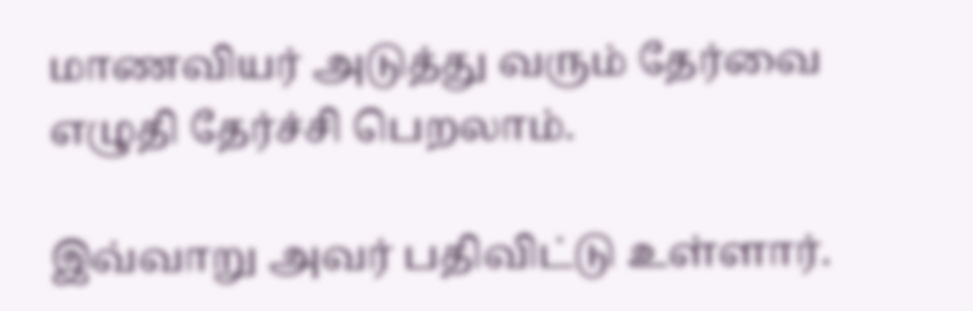மாணவியர் அடுத்து வரும் தேர்வை எழுதி தேர்ச்சி பெறலாம்.

இவ்வாறு அவர் பதிவிட்டு உள்ளார்.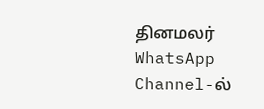தினமலர் WhatsApp Channel-ல்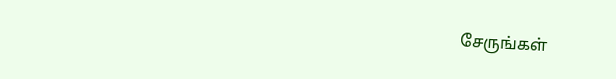சேருங்கள்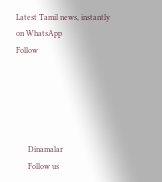Latest Tamil news, instantly on WhatsApp
Follow





      Dinamalar
      Follow us